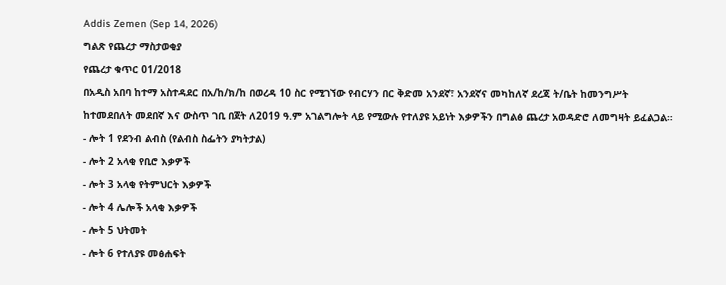Addis Zemen (Sep 14, 2026)
ግልጽ የጨረታ ማስታወቂያ
የጨረታ ቁጥር 01/2018
በአዲስ አበባ ከተማ አስተዳደር በአ/ከ/ክ/ከ በወረዳ 10 ስር የሚገኘው የብርሃን በር ቅድመ አንደኛ፣ አንደኛና መካከለኛ ደረጃ ት/ቤት ከመንግሥት ከተመደበለት መደበኛ እና ውስጥ ገቢ በጀት ለ2019 ዓ.ም አገልግሎት ላይ የሚውሉ የተለያዩ አይነት እቃዎችን በግልፅ ጨረታ አወዳድሮ ለመግዛት ይፈልጋል።
- ሎት 1 የደንብ ልብስ (የልብስ ስፌትን ያካትታል)
- ሎት 2 አላቂ የቢሮ እቃዎች
- ሎት 3 አላቂ የትምህርት እቃዎች
- ሎት 4 ሌሎች አላቂ እቃዎች
- ሎት 5 ህትመት
- ሎት 6 የተለያዩ መፅሐፍት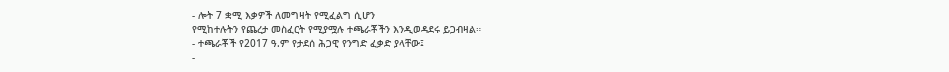- ሎት 7 ቋሚ እቃዎች ለመግዛት የሚፈልግ ሲሆን
የሚከተሉትን የጨረታ መስፈርት የሚያሟሉ ተጫራቾችን እንዲወዳደሩ ይጋብዛል።
- ተጫራቾች የ2017 ዓ.ም የታደሰ ሕጋዊ የንግድ ፈቃድ ያላቸው፤
-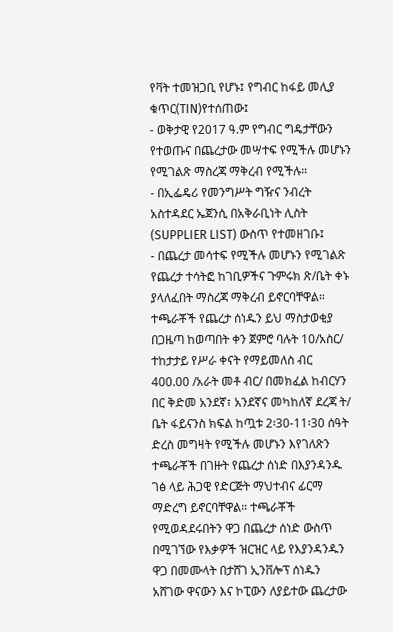የቫት ተመዝጋቢ የሆኑ፤ የግብር ከፋይ መሊያ ቁጥር(TIN)የተሰጠው፤
- ወቅታዊ የ2017 ዓ.ም የግብር ግዴታቸውን የተወጡና በጨረታው መሣተፍ የሚችሉ መሆኑን የሚገልጽ ማስረጃ ማቅረብ የሚችሉ።
- በኢፌዴሪ የመንግሥት ግዥና ንብረት አስተዳደር ኤጀንሲ በአቅራቢነት ሊስት (SUPPLIER LIST) ውስጥ የተመዘገቡ፤
- በጨረታ መሳተፍ የሚችሉ መሆኑን የሚገልጽ የጨረታ ተሳትፎ ከገቢዎችና ጉምሩክ ጽ/ቤት ቀኑ ያላለፈበት ማስረጃ ማቅረብ ይኖርባቸዋል።
ተጫራቾች የጨረታ ሰነዱን ይህ ማስታወቂያ በጋዜጣ ከወጣበት ቀን ጀምሮ ባሉት 10/አስር/ ተከታታይ የሥራ ቀናት የማይመለስ ብር 400.00 /አራት መቶ ብር/ በመክፈል ከብርሃን በር ቅድመ አንደኛ፣ አንደኛና መካከለኛ ደረጃ ት/ ቤት ፋይናንስ ክፍል ከጧቱ 2፡30-11፡30 ሰዓት ድረስ መግዛት የሚችሉ መሆኑን እየገለጽን ተጫራቾች በገዙት የጨረታ ሰነድ በእያንዳንዱ ገፅ ላይ ሕጋዊ የድርጅት ማህተብና ፊርማ ማድረግ ይኖርባቸዋል። ተጫራቾች የሚወዳደሩበትን ዋጋ በጨረታ ሰነድ ውስጥ በሚገኘው የእቃዎች ዝርዝር ላይ የእያንዳንዱን ዋጋ በመሙላት በታሸገ ኢንቨሎፕ ሰነዱን አሸገው ዋናውን እና ኮፒውን ለያይተው ጨረታው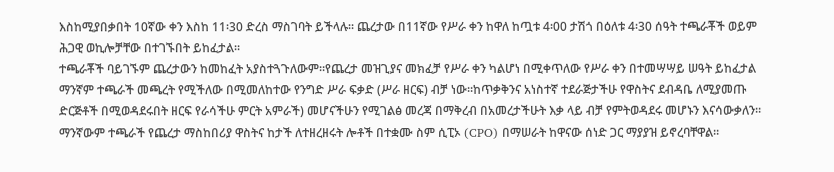እስከሚያበቃበት 10ኛው ቀን እስከ 11፡30 ድረስ ማስገባት ይችላሉ። ጨረታው በ11ኛው የሥራ ቀን ከዋለ ከጧቱ 4፡00 ታሽጎ በዕለቱ 4፡30 ሰዓት ተጫራቾች ወይም ሕጋዊ ወኪሎቻቸው በተገኙበት ይከፈታል።
ተጫራቾች ባይገኙም ጨረታውን ከመከፈት አያስተጓጉለውም።የጨረታ መዝጊያና መክፈቻ የሥራ ቀን ካልሆነ በሚቀጥለው የሥራ ቀን በተመሣሣይ ሠዓት ይከፈታል ማንኛም ተጫራች መጫረት የሚችለው በሚመለከተው የንግድ ሥራ ፍቃድ (ሥራ ዘርፍ) ብቻ ነው።ከጥቃቅንና አነስተኛ ተደራጅታችሁ የዋስትና ደብዳቤ ለሚያመጡ ድርጅቶች በሚወዳደሩበት ዘርፍ የራሳችሁ ምርት አምራች) መሆናችሁን የሚገልፅ መረጃ በማቅረብ በአመረታችሁት እቃ ላይ ብቻ የምትወዳደሩ መሆኑን እናሳውቃለን። ማንኛውም ተጫራች የጨረታ ማስከበሪያ ዋስትና ከታች ለተዘረዘሩት ሎቶች በተቋሙ ስም ሲፒኦ (CPO) በማሠራት ከዋናው ሰነድ ጋር ማያያዝ ይኖረባቸዋል።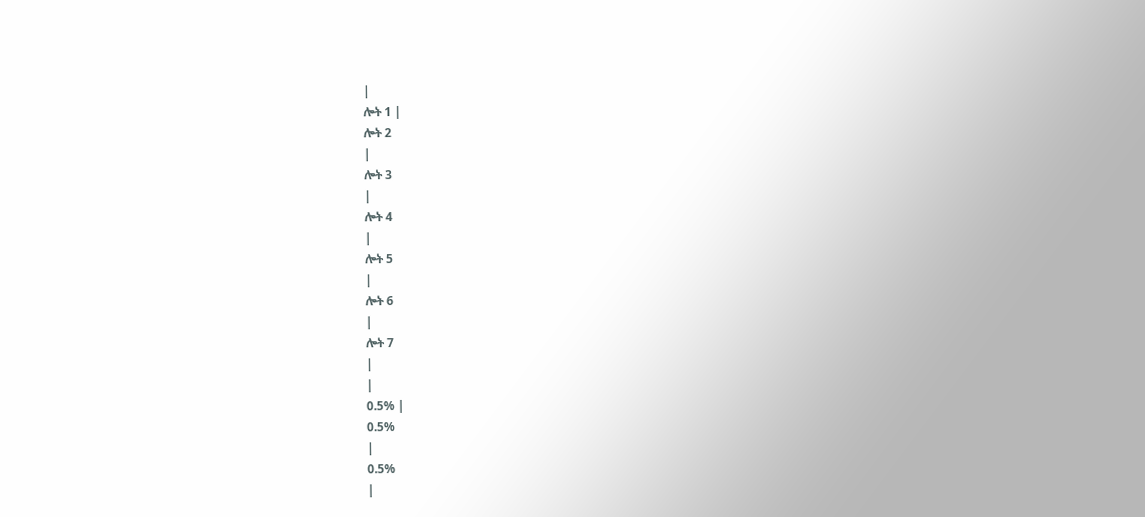|
ሎት 1 |
ሎት 2
|
ሎት 3
|
ሎት 4
|
ሎት 5
|
ሎት 6
|
ሎት 7
|
|
0.5% |
0.5%
|
0.5%
|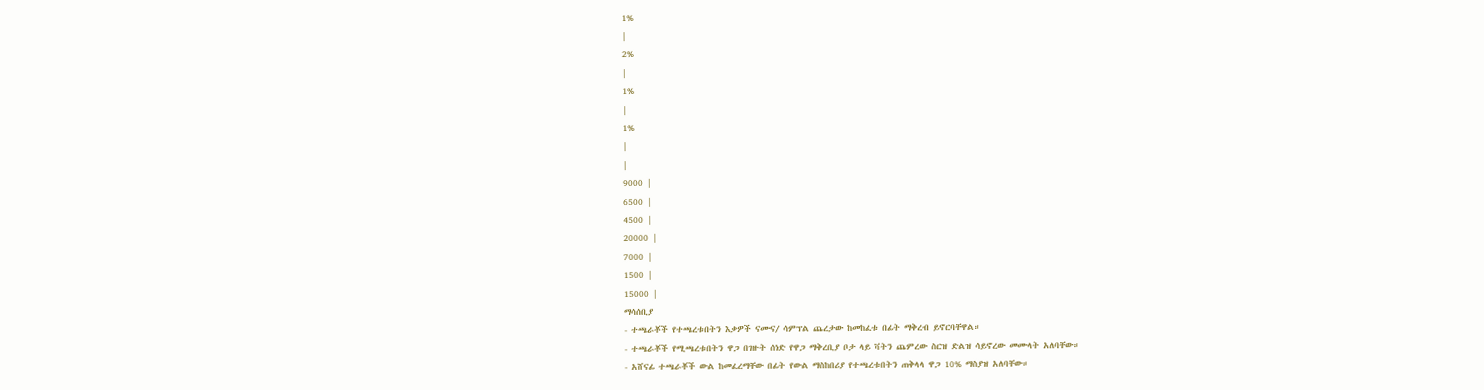1%
|
2%
|
1%
|
1%
|
|
9000 |
6500 |
4500 |
20000 |
7000 |
1500 |
15000 |
ማሳሰቢያ
- ተጫራቾች የተጫረቱበትን እቃዎች ናሙና⁄ ሳምፕል ጨረታው ከመከፈቱ በፊት ማቅረብ ይኖርባቸዋል።
- ተጫራቾች የሚጫረቱበትን ዋጋ በገዙት ሰነድ የዋጋ ማቅረቢያ ቦታ ላይ ቫትን ጨምረው ስርዝ ድልዝ ሳይኖረው መሙላት አለባቸው።
- አሸናፊ ተጫራቾች ውል ከመፈረማቸው በፊት የውል ማስከበሪያ የተጫረቱበትን ጠቅላላ ዋጋ 10% ማስያዝ አለባቸው።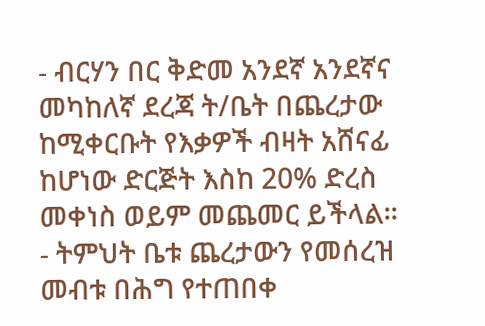- ብርሃን በር ቅድመ አንደኛ አንደኛና መካከለኛ ደረጃ ት/ቤት በጨረታው ከሚቀርቡት የእቃዎች ብዛት አሸናፊ ከሆነው ድርጅት እስከ 20% ድረስ መቀነስ ወይም መጨመር ይችላል።
- ትምህት ቤቱ ጨረታውን የመሰረዝ መብቱ በሕግ የተጠበቀ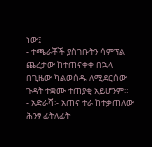ነው፤
- ተጫራቾች ያስገቡትን ሳምፕል ጨረታው ከተጠናቀቀ በኋላ በጊዜው ካልወሰዱ ለሚደርሰው ጉዳት ተቋሙ ተጠያቂ አይሆንም።
- አድራሻ፡- አጠና ተራ ከተቃጠለው ሕንፃ ፊትለፊት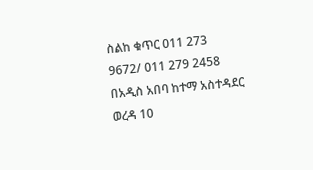ስልከ ቁጥር 011 273 9672/ 011 279 2458
በአዲስ አበባ ከተማ አስተዳደር ወረዳ 10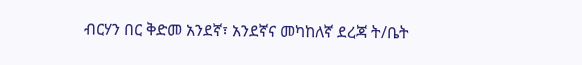ብርሃን በር ቅድመ አንደኛ፣ አንደኛና መካከለኛ ደረጃ ት/ቤት